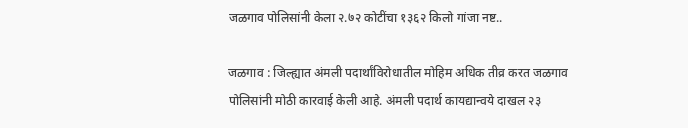जळगाव पोलिसांनी केला २.७२ कोटींचा १३६२ किलो गांजा नष्ट..

जळगाव : जिल्ह्यात अंमली पदार्थांविरोधातील मोहिम अधिक तीव्र करत जळगाव पोलिसांनी मोठी कारवाई केली आहे. अंमली पदार्थ कायद्यान्वये दाखल २३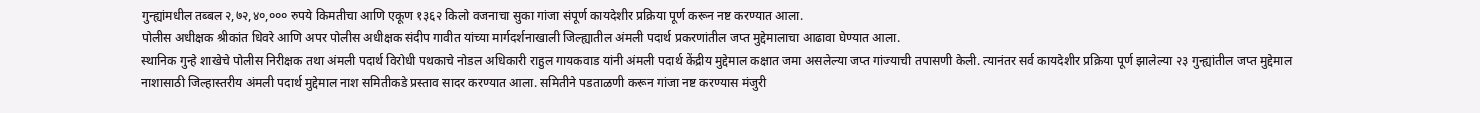गुन्ह्यांमधील तब्बल २,७२,४०,००० रुपये किमतीचा आणि एकूण १३६२ किलो वजनाचा सुका गांजा संपूर्ण कायदेशीर प्रक्रिया पूर्ण करून नष्ट करण्यात आला.
पोलीस अधीक्षक श्रीकांत धिवरे आणि अपर पोलीस अधीक्षक संदीप गावीत यांच्या मार्गदर्शनाखाली जिल्ह्यातील अंमली पदार्थ प्रकरणांतील जप्त मुद्देमालाचा आढावा घेण्यात आला.
स्थानिक गुन्हे शाखेचे पोलीस निरीक्षक तथा अंमली पदार्थ विरोधी पथकाचे नोडल अधिकारी राहुल गायकवाड यांनी अंमली पदार्थ केंद्रीय मुद्देमाल कक्षात जमा असलेल्या जप्त गांज्याची तपासणी केली. त्यानंतर सर्व कायदेशीर प्रक्रिया पूर्ण झालेल्या २३ गुन्ह्यांतील जप्त मुद्देमाल नाशासाठी जिल्हास्तरीय अंमली पदार्थ मुद्देमाल नाश समितीकडे प्रस्ताव सादर करण्यात आला. समितीने पडताळणी करून गांजा नष्ट करण्यास मंजुरी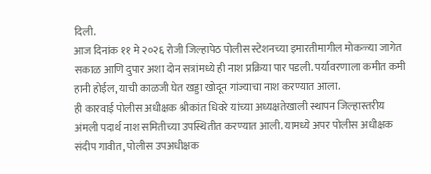दिली.
आज दिनांक ११ मे २०२६ रोजी जिल्हापेठ पोलीस स्टेशनच्या इमारतीमागील मोकळ्या जागेत सकाळ आणि दुपार अशा दोन सत्रांमध्ये ही नाश प्रक्रिया पार पडली. पर्यावरणाला कमीत कमी हानी होईल, याची काळजी घेत खड्डा खोदून गांज्याचा नाश करण्यात आला.
ही कारवाई पोलीस अधीक्षक श्रीकांत धिवरे यांच्या अध्यक्षतेखाली स्थापन जिल्हास्तरीय अंमली पदार्थ नाश समितीच्या उपस्थितीत करण्यात आली. यामध्ये अपर पोलीस अधीक्षक संदीप गावीत, पोलीस उपअधीक्षक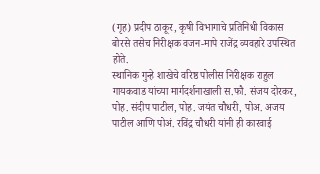(गृह) प्रदीप ठाकूर, कृषी विभागाचे प्रतिनिधी विकास बोरसे तसेच निरीक्षक वजन-मापे राजेंद्र व्यवहारे उपस्थित होते.
स्थानिक गुन्हे शाखेचे वरिष्ठ पोलीस निरीक्षक राहुल गायकवाड यांच्या मार्गदर्शनाखाली स.फौ. संजय दोरकर, पोह. संदीप पाटील, पोह. जयंत चौधरी, पोअ. अजय पाटील आणि पोअं. रविंद्र चौधरी यांनी ही कारवाई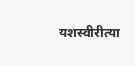यशस्वीरीत्या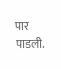पार पाडली.